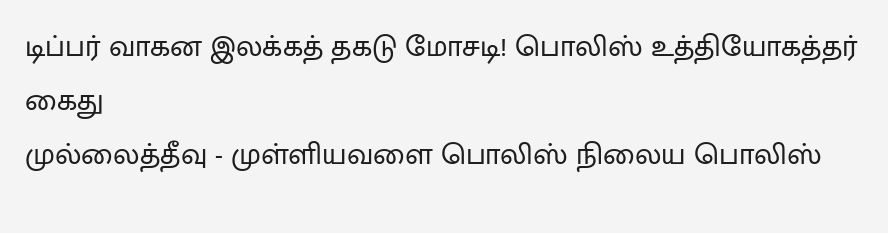டிப்பர் வாகன இலக்கத் தகடு மோசடி! பொலிஸ் உத்தியோகத்தர் கைது
முல்லைத்தீவு - முள்ளியவளை பொலிஸ் நிலைய பொலிஸ்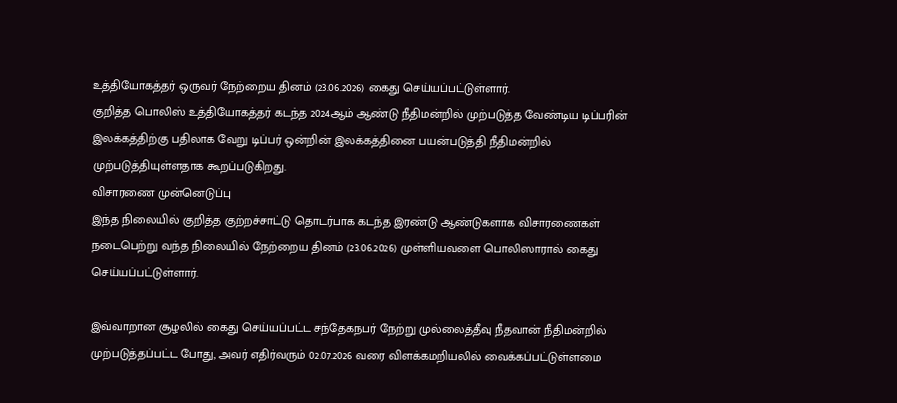உத்தியோகத்தர் ஒருவர் நேற்றைய தினம் (23.06.2026) கைது செய்யப்பட்டுள்ளார்.
குறித்த பொலிஸ் உத்தியோகத்தர் கடந்த 2024ஆம் ஆண்டு நீதிமன்றில் முற்படுத்த வேண்டிய டிப்பரின் இலக்கத்திற்கு பதிலாக வேறு டிப்பர் ஒன்றின் இலக்கத்தினை பயன்படுத்தி நீதிமன்றில் முற்படுத்தியுள்ளதாக கூறப்படுகிறது.
விசாரணை முன்னெடுப்பு
இந்த நிலையில் குறித்த குற்றச்சாட்டு தொடர்பாக கடந்த இரண்டு ஆண்டுகளாக விசாரணைகள் நடைபெற்று வந்த நிலையில் நேற்றைய தினம் (23.06.2026) முள்ளியவளை பொலிஸாரால் கைது செய்யப்பட்டுள்ளார்.

இவ்வாறான சூழலில் கைது செய்யப்பட்ட சந்தேகநபர் நேற்று முல்லைத்தீவு நீதவான் நீதிமன்றில் முற்படுத்தப்பட்ட போது, அவர் எதிர்வரும் 02.07.2026 வரை விளக்கமறியலில் வைக்கப்பட்டுள்ளமை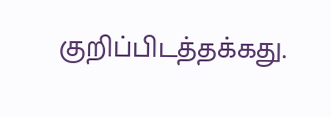குறிப்பிடத்தக்கது.